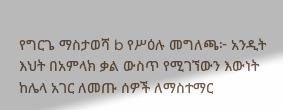የግርጌ ማስታወሻ b የሥዕሉ መግለጫ፦ አንዲት እህት በአምላክ ቃል ውስጥ የሚገኘውን እውነት ከሌላ አገር ለመጡ ሰዎች ለማስተማር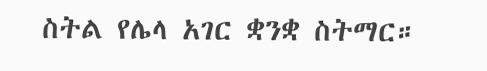ስትል የሌላ አገር ቋንቋ ስትማር።